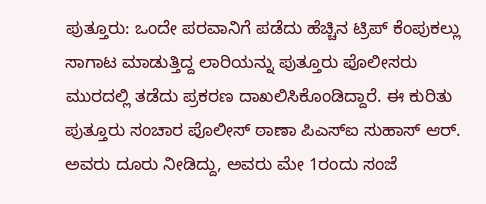ಪುತ್ತೂರು: ಒಂದೇ ಪರವಾನಿಗೆ ಪಡೆದು ಹೆಚ್ಚಿನ ಟ್ರಿಪ್ ಕೆಂಪುಕಲ್ಲು ಸಾಗಾಟ ಮಾಡುತ್ತಿದ್ದ ಲಾರಿಯನ್ನು ಪುತ್ತೂರು ಪೊಲೀಸರು ಮುರದಲ್ಲಿ ತಡೆದು ಪ್ರಕರಣ ದಾಖಲಿಸಿಕೊಂಡಿದ್ದಾರೆ. ಈ ಕುರಿತು ಪುತ್ತೂರು ಸಂಚಾರ ಪೊಲೀಸ್ ಠಾಣಾ ಪಿಎಸ್ಐ ಸುಹಾಸ್ ಆರ್. ಅವರು ದೂರು ನೀಡಿದ್ದು, ಅವರು ಮೇ 1ರಂದು ಸಂಜೆ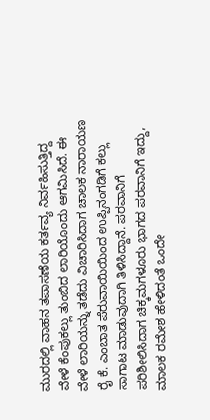ಮುರದಲ್ಲಿ ವಾಹನ ತಪಾಸಣೆಯ ಕರ್ತವ್ಯ ನಿರ್ವಹಿಸುತ್ತಿದ್ದ ವೇಳೆ ಕೆಂಪುಕಲ್ಲು ತುಂಬಿದ ಲಾರಿಯೊಂದು ಆಗಮಿಸಿದೆ. ಈ ವೇಳೆ ಲಾರಿಯನ್ನು ತಡೆದು ವಿಚಾರಿಸಿದಾಗ ಚಾಲಕ ನಾರಾಯಣ ರೈ ಕೆ. ಎಂಬಾತ ಪೆರುವಾಯಿಯಿಂದ ಉಪ್ಪಿನಂಗಡಿಗೆ ಕಲ್ಲು ಸಾಗಾಟ ಮಾಡುವುದಾಗಿ ತಿಳಿಸಿದ್ದಾನೆ. ಪರವಾನಿಗೆ ಪರಿಶೀಲಿಸಿದಾಗ ಚಿಕ್ಕಮಗಳೂರು ಭಾಗದ ಪರವಾನಿಗೆ ಇದ್ದು, ಮಾಲಕ ರಮೇಶ ಹೇಳಿದಂತೆ ಒಂದೇ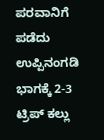ಪರವಾನಿಗೆ ಪಡೆದು ಉಪ್ಪಿನಂಗಡಿ ಭಾಗಕ್ಕೆ 2-3 ಟ್ರಿಪ್ ಕಲ್ಲು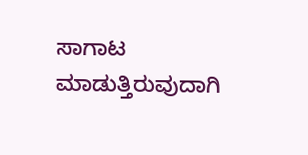ಸಾಗಾಟ ಮಾಡುತ್ತಿರುವುದಾಗಿ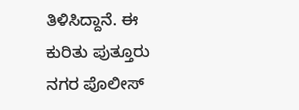ತಿಳಿಸಿದ್ದಾನೆ. ಈ ಕುರಿತು ಪುತ್ತೂರು ನಗರ ಪೊಲೀಸ್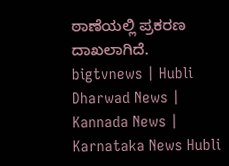ಠಾಣೆಯಲ್ಲಿ ಪ್ರಕರಣ ದಾಖಲಾಗಿದೆ.
bigtvnews | Hubli Dharwad News | Kannada News | Karnataka News Hubli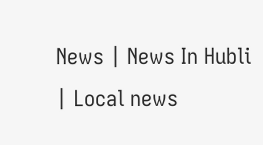News | News In Hubli | Local news